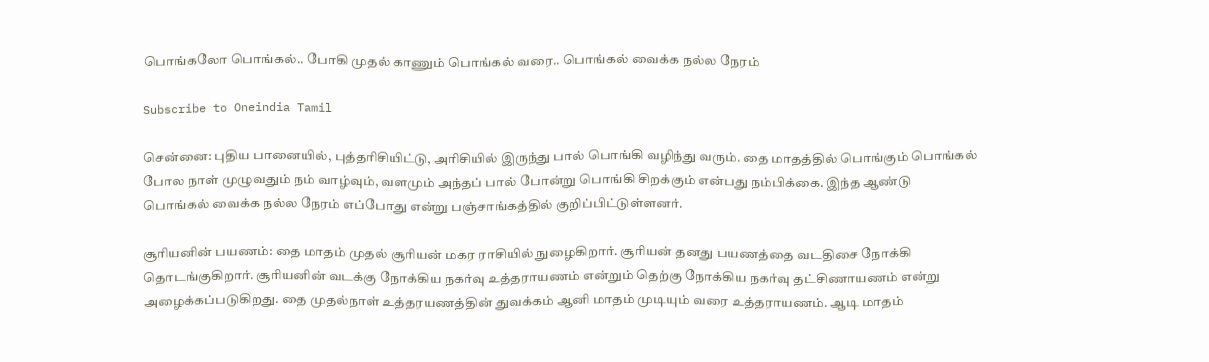பொங்கலோ பொங்கல்.. போகி முதல் காணும் பொங்கல் வரை.. பொங்கல் வைக்க நல்ல நேரம்

Subscribe to Oneindia Tamil

சென்னை: புதிய பானையில், புத்தரிசியிட்டு, அரிசியில் இருந்து பால் பொங்கி வழிந்து வரும். தை மாதத்தில் பொங்கும் பொங்கல் போல நாள் முழுவதும் நம் வாழ்வும், வளமும் அந்தப் பால் போன்று பொங்கி சிறக்கும் என்பது நம்பிக்கை. இந்த ஆண்டு பொங்கல் வைக்க நல்ல நேரம் எப்போது என்று பஞ்சாங்கத்தில் குறிப்பிட்டுள்ளனர்.

சூரியனின் பயணம்: தை மாதம் முதல் சூரியன் மகர ராசியில் நுழைகிறார். சூரியன் தனது பயணத்தை வடதிசை நோக்கி தொடங்குகிறார். சூரியனின் வடக்கு நோக்கிய நகர்வு உத்தராயணம் என்றும் தெற்கு நோக்கிய நகர்வு தட்சிணாயணம் என்று அழைக்கப்படுகிறது. தை முதல்நாள் உத்தரயணத்தின் துவக்கம் ஆனி மாதம் முடியும் வரை உத்தராயணம். ஆடி மாதம்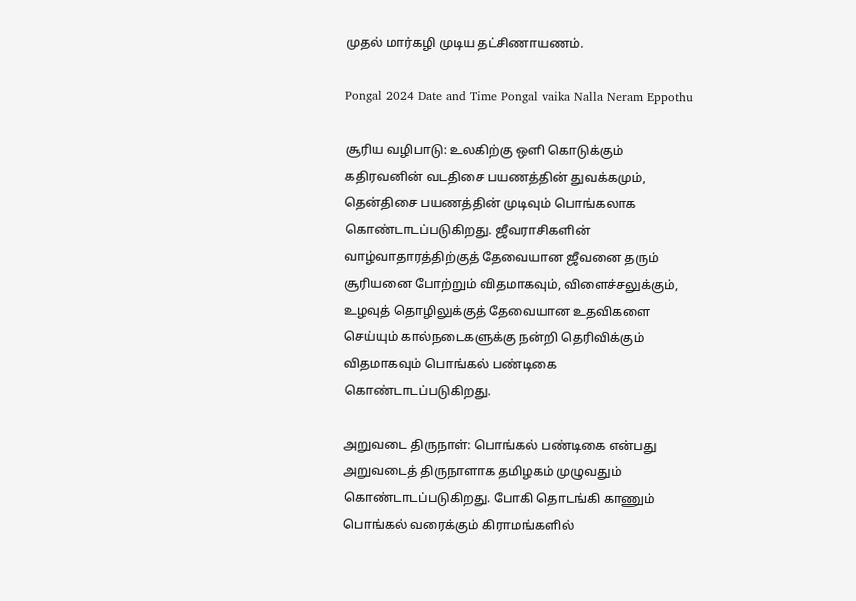முதல் மார்கழி முடிய தட்சிணாயணம்.

Pongal 2024 Date and Time Pongal vaika Nalla Neram Eppothu

சூரிய வழிபாடு: உலகிற்கு ஒளி கொடுக்கும் கதிரவனின் வடதிசை பயணத்தின் துவக்கமும், தென்திசை பயணத்தின் முடிவும் பொங்கலாக கொண்டாடப்படுகிறது. ஜீவராசிகளின் வாழ்வாதாரத்திற்குத் தேவையான ஜீவனை தரும் சூரியனை போற்றும் விதமாகவும், விளைச்சலுக்கும், உழவுத் தொழிலுக்குத் தேவையான உதவிகளை செய்யும் கால்நடைகளுக்கு நன்றி தெரிவிக்கும் விதமாகவும் பொங்கல் பண்டிகை கொண்டாடப்படுகிறது.

அறுவடை திருநாள்: பொங்கல் பண்டிகை என்பது அறுவடைத் திருநாளாக தமிழகம் முழுவதும் கொண்டாடப்படுகிறது. போகி தொடங்கி காணும் பொங்கல் வரைக்கும் கிராமங்களில்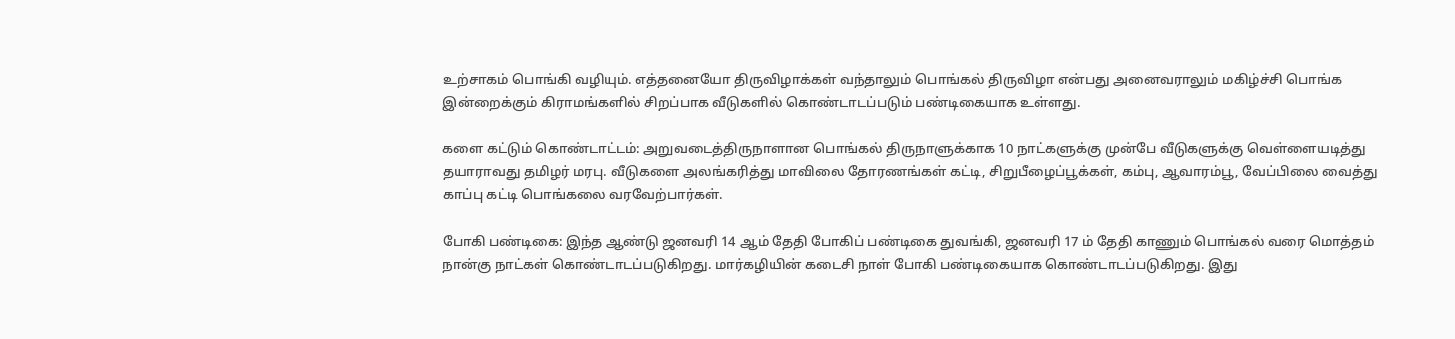உற்சாகம் பொங்கி வழியும். எத்தனையோ திருவிழாக்கள் வந்தாலும் பொங்கல் திருவிழா என்பது அனைவராலும் மகிழ்ச்சி பொங்க இன்றைக்கும் கிராமங்களில் சிறப்பாக வீடுகளில் கொண்டாடப்படும் பண்டிகையாக உள்ளது.

களை கட்டும் கொண்டாட்டம்: அறுவடைத்திருநாளான பொங்கல் திருநாளுக்காக 10 நாட்களுக்கு முன்பே வீடுகளுக்கு வெள்ளையடித்து தயாராவது தமிழர் மரபு. வீடுகளை அலங்கரித்து மாவிலை தோரணங்கள் கட்டி, சிறுபீழைப்பூக்கள், கம்பு, ஆவாரம்பூ, வேப்பிலை வைத்து காப்பு கட்டி பொங்கலை வரவேற்பார்கள்.

போகி பண்டிகை: இந்த ஆண்டு ஜனவரி 14 ஆம் தேதி போகிப் பண்டிகை துவங்கி, ஜனவரி 17 ம் தேதி காணும் பொங்கல் வரை மொத்தம் நான்கு நாட்கள் கொண்டாடப்படுகிறது. மார்கழியின் கடைசி நாள் போகி பண்டிகையாக கொண்டாடப்படுகிறது. இது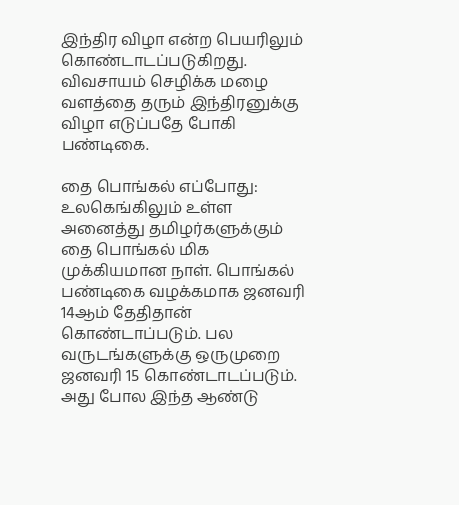இந்திர விழா என்ற பெயரிலும் கொண்டாடப்படுகிறது. விவசாயம் செழிக்க மழை வளத்தை தரும் இந்திரனுக்கு விழா எடுப்பதே போகி பண்டிகை.

தை பொங்கல் எப்போது: உலகெங்கிலும் உள்ள அனைத்து தமிழர்களுக்கும் தை பொங்கல் மிக முக்கியமான நாள். பொங்கல் பண்டிகை வழக்கமாக ஜனவரி 14ஆம் தேதிதான் கொண்டாப்படும். பல வருடங்களுக்கு ஒருமுறை ஜனவரி 15 கொண்டாடப்படும். அது போல இந்த ஆண்டு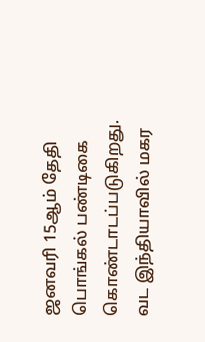ஜனவரி 15ஆம் தேதி பொங்கல் பண்டிகை கொண்டாடப்படுகிறது. வட இந்தியாவில் மகர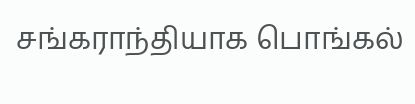சங்கராந்தியாக பொங்கல்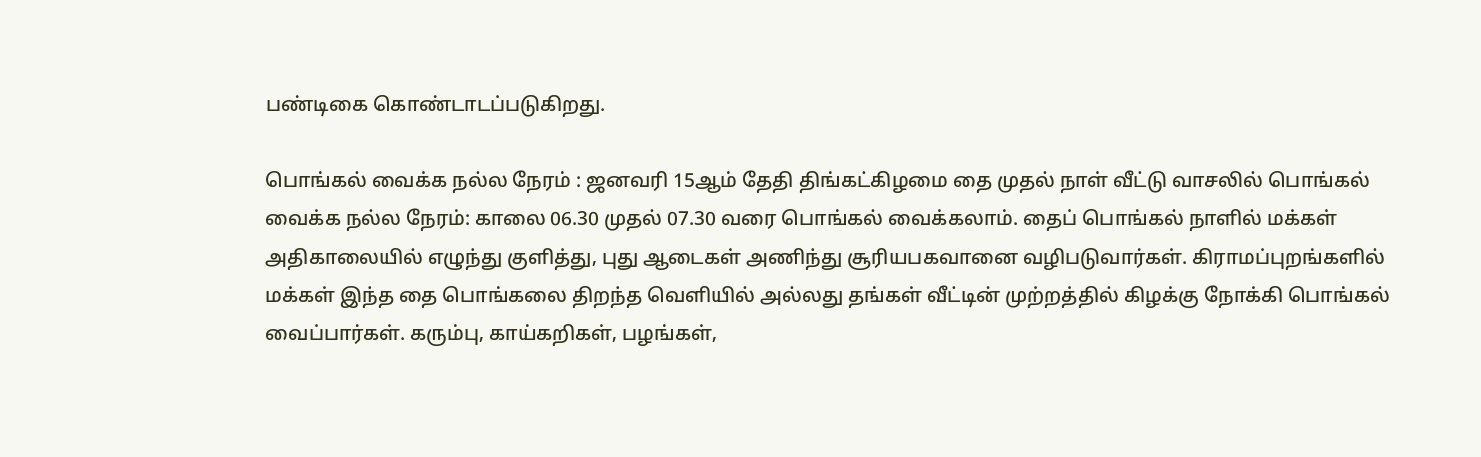பண்டிகை கொண்டாடப்படுகிறது.

பொங்கல் வைக்க நல்ல நேரம் : ஜனவரி 15ஆம் தேதி திங்கட்கிழமை தை முதல் நாள் வீட்டு வாசலில் பொங்கல் வைக்க நல்ல நேரம்: காலை 06.30 முதல் 07.30 வரை பொங்கல் வைக்கலாம். தைப் பொங்கல் நாளில் மக்கள் அதிகாலையில் எழுந்து குளித்து, புது ஆடைகள் அணிந்து சூரியபகவானை வழிபடுவார்கள். கிராமப்புறங்களில் மக்கள் இந்த தை பொங்கலை திறந்த வெளியில் அல்லது தங்கள் வீட்டின் முற்றத்தில் கிழக்கு நோக்கி பொங்கல் வைப்பார்கள். கரும்பு, காய்கறிகள், பழங்கள்,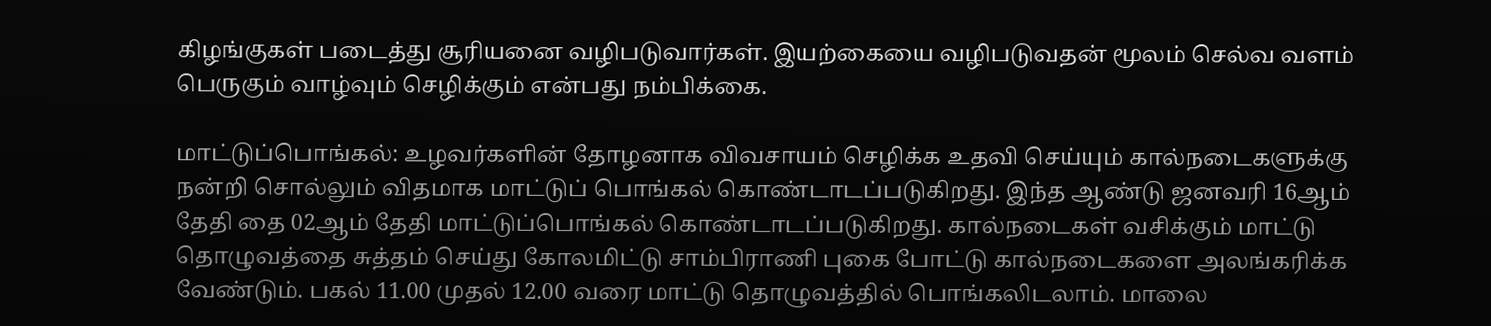கிழங்குகள் படைத்து சூரியனை வழிபடுவார்கள். இயற்கையை வழிபடுவதன் மூலம் செல்வ வளம் பெருகும் வாழ்வும் செழிக்கும் என்பது நம்பிக்கை.

மாட்டுப்பொங்கல்: உழவர்களின் தோழனாக விவசாயம் செழிக்க உதவி செய்யும் கால்நடைகளுக்கு நன்றி சொல்லும் விதமாக மாட்டுப் பொங்கல் கொண்டாடப்படுகிறது. இந்த ஆண்டு ஜனவரி 16ஆம் தேதி தை 02ஆம் தேதி மாட்டுப்பொங்கல் கொண்டாடப்படுகிறது. கால்நடைகள் வசிக்கும் மாட்டு தொழுவத்தை சுத்தம் செய்து கோலமிட்டு சாம்பிராணி புகை போட்டு கால்நடைகளை அலங்கரிக்க வேண்டும். பகல் 11.00 முதல் 12.00 வரை மாட்டு தொழுவத்தில் பொங்கலிடலாம். மாலை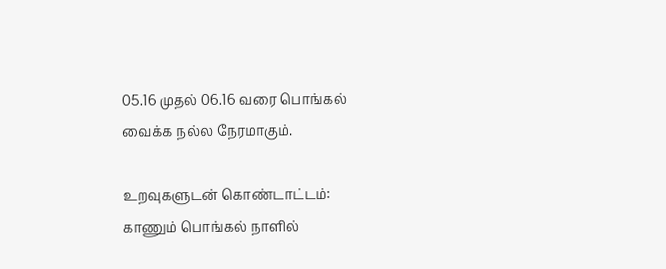05.16 முதல் 06.16 வரை பொங்கல் வைக்க நல்ல நேரமாகும்.

உறவுகளுடன் கொண்டாட்டம்: காணும் பொங்கல் நாளில்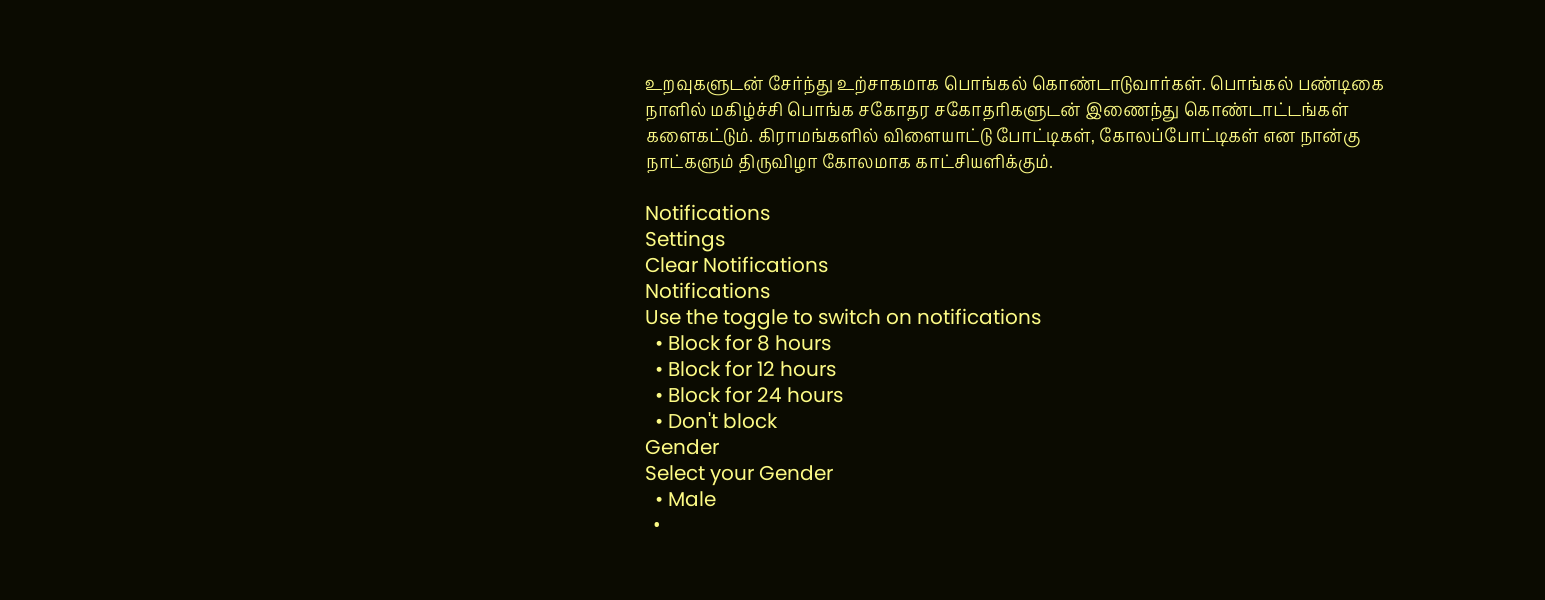உறவுகளுடன் சேர்ந்து உற்சாகமாக பொங்கல் கொண்டாடுவார்கள். பொங்கல் பண்டிகை நாளில் மகிழ்ச்சி பொங்க சகோதர சகோதரிகளுடன் இணைந்து கொண்டாட்டங்கள் களைகட்டும். கிராமங்களில் விளையாட்டு போட்டிகள், கோலப்போட்டிகள் என நான்கு நாட்களும் திருவிழா கோலமாக காட்சியளிக்கும்.

Notifications
Settings
Clear Notifications
Notifications
Use the toggle to switch on notifications
  • Block for 8 hours
  • Block for 12 hours
  • Block for 24 hours
  • Don't block
Gender
Select your Gender
  • Male
  •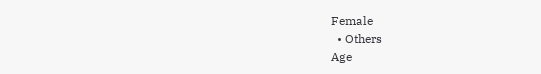Female
  • Others
Age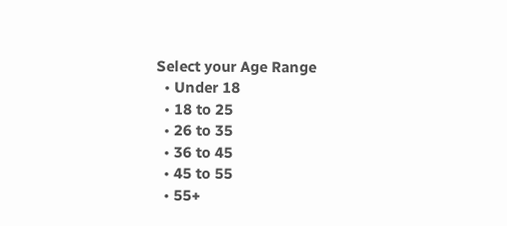Select your Age Range
  • Under 18
  • 18 to 25
  • 26 to 35
  • 36 to 45
  • 45 to 55
  • 55+